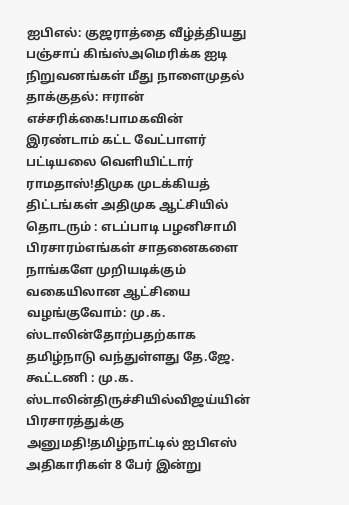ஐபிஎல்: குஜராத்தை வீழ்த்தியது பஞ்சாப் கிங்ஸ்அமெரிக்க ஐடி நிறுவனங்கள் மீது நாளைமுதல் தாக்குதல்: ஈரான் எச்சரிக்கை!பாமகவின் இரண்டாம் கட்ட வேட்பாளர் பட்டியலை வெளியிட்டார் ராமதாஸ்!திமுக முடக்கியத் திட்டங்கள் அதிமுக ஆட்சியில் தொடரும் : எடப்பாடி பழனிசாமி பிரசாரம்எங்கள் சாதனைகளை நாங்களே முறியடிக்கும் வகையிலான ஆட்சியை வழங்குவோம்: மு.க. ஸ்டாலின்தோற்பதற்காக தமிழ்நாடு வந்துள்ளது தே.ஜே. கூட்டணி : மு.க. ஸ்டாலின்திருச்சியில்விஜய்யின் பிரசாரத்துக்கு அனுமதி!தமிழ்நாட்டில் ஐபிஎஸ் அதிகாரிகள் 8 பேர் இன்று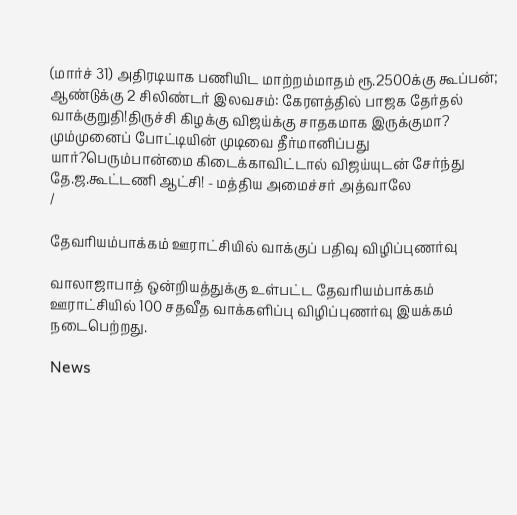(மார்ச் 31) அதிரடியாக பணியிட மாற்றம்மாதம் ரூ.2500க்கு கூப்பன்; ஆண்டுக்கு 2 சிலிண்டர் இலவசம்: கேரளத்தில் பாஜக தேர்தல் வாக்குறுதி!திருச்சி கிழக்கு விஜய்க்கு சாதகமாக இருக்குமா? மும்முனைப் போட்டியின் முடிவை தீர்மானிப்பது யார்?பெரும்பான்மை கிடைக்காவிட்டால் விஜய்யுடன் சேர்ந்து தே.ஜ.கூட்டணி ஆட்சி! - மத்திய அமைச்சர் அத்வாலே
/

தேவரியம்பாக்கம் ஊராட்சியில் வாக்குப் பதிவு விழிப்புணர்வு

வாலாஜாபாத் ஒன்றியத்துக்கு உள்பட்ட தேவரியம்பாக்கம் ஊராட்சியில் 100 சதவீத வாக்களிப்பு விழிப்புணர்வு இயக்கம் நடைபெற்றது.

News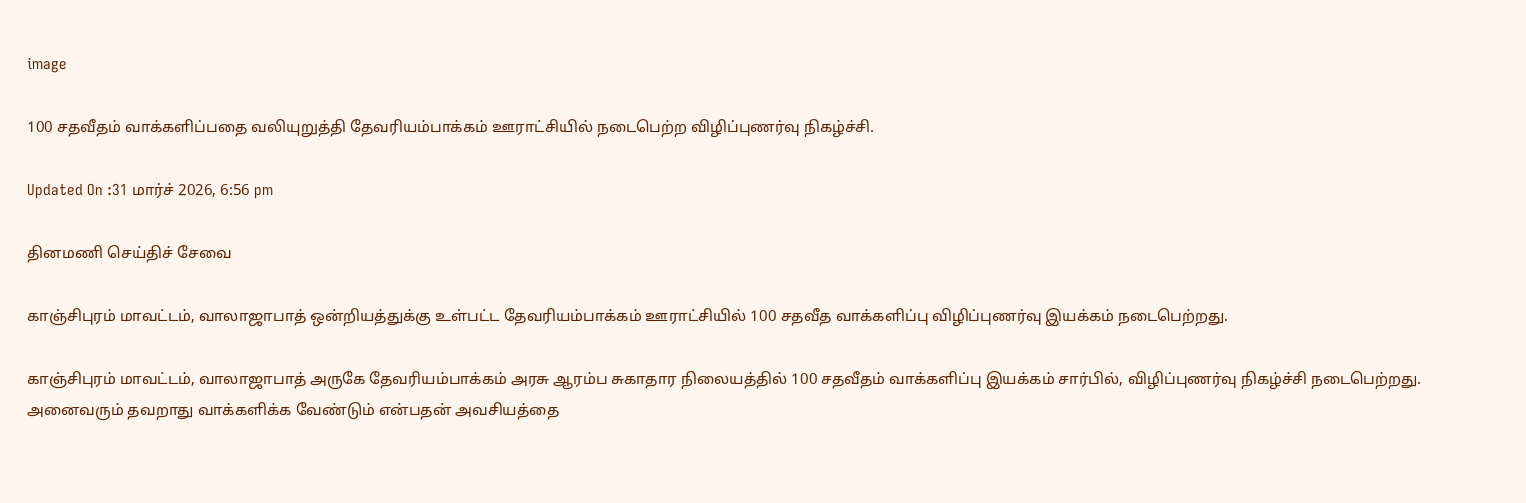image

100 சதவீதம் வாக்களிப்பதை வலியுறுத்தி தேவரியம்பாக்கம் ஊராட்சியில் நடைபெற்ற விழிப்புணர்வு நிகழ்ச்சி.

Updated On :31 மார்ச் 2026, 6:56 pm

தினமணி செய்திச் சேவை

காஞ்சிபுரம் மாவட்டம், வாலாஜாபாத் ஒன்றியத்துக்கு உள்பட்ட தேவரியம்பாக்கம் ஊராட்சியில் 100 சதவீத வாக்களிப்பு விழிப்புணர்வு இயக்கம் நடைபெற்றது.

காஞ்சிபுரம் மாவட்டம், வாலாஜாபாத் அருகே தேவரியம்பாக்கம் அரசு ஆரம்ப சுகாதார நிலையத்தில் 100 சதவீதம் வாக்களிப்பு இயக்கம் சார்பில், விழிப்புணர்வு நிகழ்ச்சி நடைபெற்றது. அனைவரும் தவறாது வாக்களிக்க வேண்டும் என்பதன் அவசியத்தை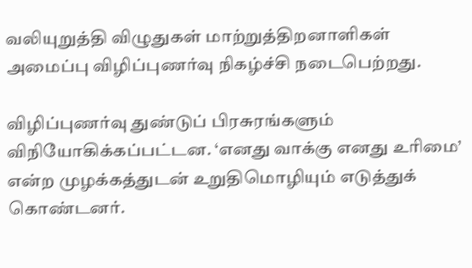வலியுறுத்தி விழுதுகள் மாற்றுத்திறனாளிகள் அமைப்பு விழிப்புணர்வு நிகழ்ச்சி நடைபெற்றது.

விழிப்புணர்வு துண்டுப் பிரசுரங்களும் விநியோகிக்கப்பட்டன. ‘எனது வாக்கு எனது உரிமை’ என்ற முழக்கத்துடன் உறுதிமொழியும் எடுத்துக் கொண்டனர்.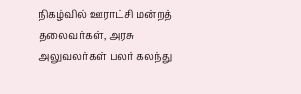நிகழ்வில் ஊராட்சி மன்றத் தலைவர்கள், அரசு அலுவலர்கள் பலர் கலந்து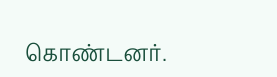கொண்டனர்.